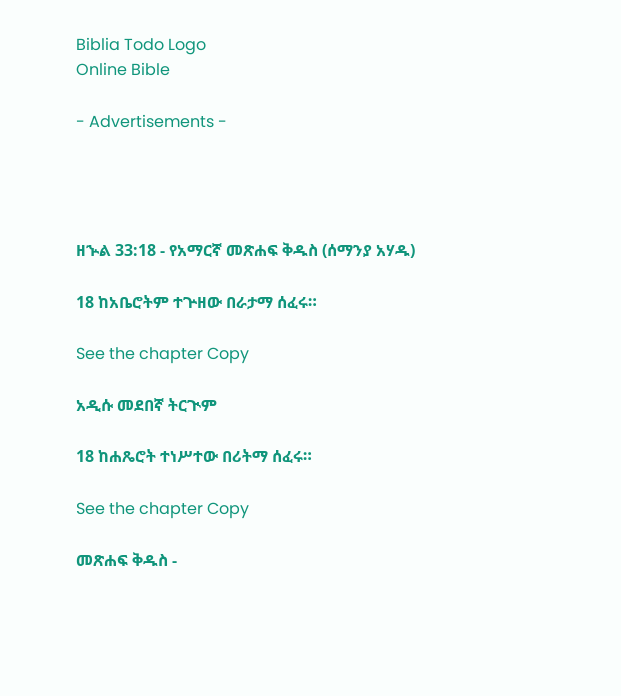Biblia Todo Logo
Online Bible

- Advertisements -




ዘኍል 33:18 - የአማርኛ መጽሐፍ ቅዱስ (ሰማንያ አሃዱ)

18 ከአቤሮትም ተጕዘው በራታማ ሰፈሩ።

See the chapter Copy

አዲሱ መደበኛ ትርጒም

18 ከሐጼሮት ተነሥተው በሪትማ ሰፈሩ።

See the chapter Copy

መጽሐፍ ቅዱስ -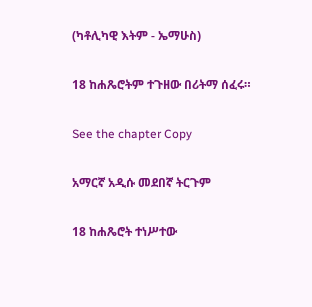(ካቶሊካዊ እትም - ኤማሁስ)

18 ከሐጼሮትም ተጉዘው በሪትማ ሰፈሩ።

See the chapter Copy

አማርኛ አዲሱ መደበኛ ትርጉም

18 ከሐጼሮት ተነሥተው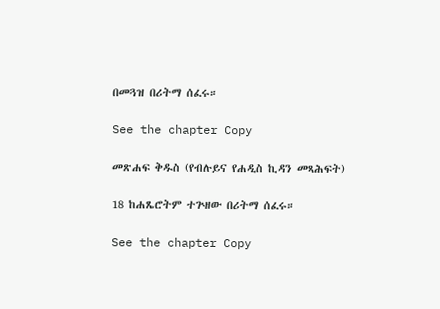በመጓዝ በሪትማ ሰፈሩ።

See the chapter Copy

መጽሐፍ ቅዱስ (የብሉይና የሐዲስ ኪዳን መጻሕፍት)

18 ከሐጼሮትም ተጕዘው በሪትማ ሰፈሩ።

See the chapter Copy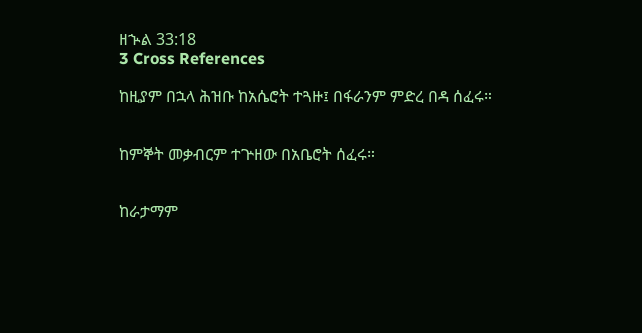ዘኍል 33:18
3 Cross References

ከዚያም በኋላ ሕዝቡ ከአሴሮት ተጓዙ፤ በፋራንም ምድረ በዳ ሰፈሩ።


ከምኞት መቃብርም ተጕዘው በአቤሮት ሰፈሩ።


ከራታማም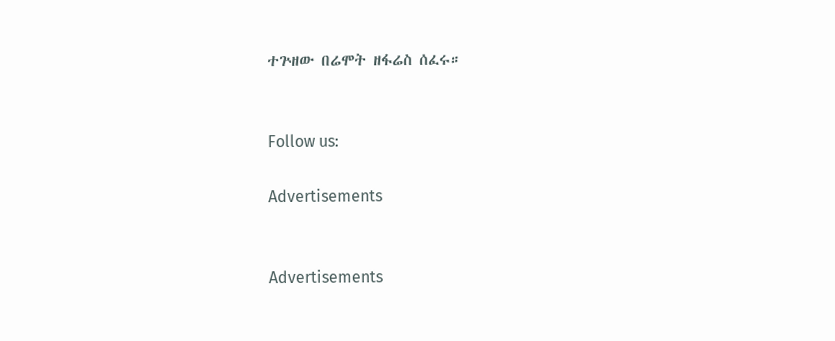ተጕዘው በሬሞት ዘፋሬስ ሰፈሩ።


Follow us:

Advertisements


Advertisements